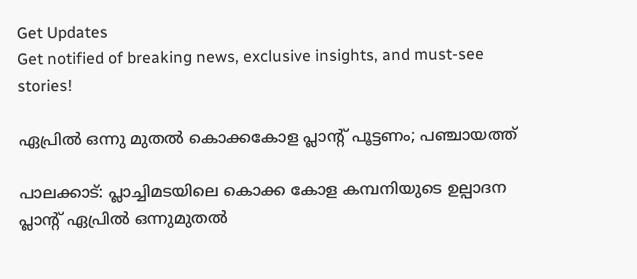Get Updates
Get notified of breaking news, exclusive insights, and must-see stories!

ഏപ്രില്‍ ഒന്നു മുതല്‍ കൊക്കകോള പ്ലാന്റ് പൂട്ടണം; പഞ്ചായത്ത്

പാലക്കാട്: പ്ലാച്ചിമടയിലെ കൊക്ക കോള കമ്പനിയുടെ ഉല്പാദന പ്ലാന്റ് ഏപ്രില്‍ ഒന്നുമുതല്‍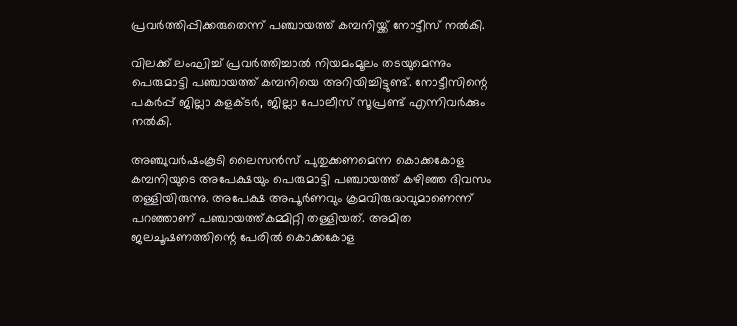പ്രവര്‍ത്തിപ്പിക്കരുതെന്ന് പഞ്ചായത്ത് കമ്പനിയ്ക്ക് നോട്ടീസ് നല്‍കി.

വിലക്ക് ലംഘിച്ച് പ്രവര്‍ത്തിച്ചാല്‍ നിയമംമൂലം തടയുമെന്നും പെരുമാട്ടി പഞ്ചായത്ത് കമ്പനിയെ അറിയിച്ചിട്ടുണ്ട്. നോട്ടീസിന്റെ പകര്‍പ്പ് ജില്ലാ കളക്ടര്‍, ജില്ലാ പോലീസ് സൂപ്രണ്ട് എന്നിവര്‍ക്കും നല്‍കി.

അഞ്ചുവര്‍ഷംകൂടി ലൈസന്‍സ് പുതുക്കണമെന്ന കൊക്കകോള കമ്പനിയുടെ അപേക്ഷയും പെരുമാട്ടി പഞ്ചായത്ത് കഴിഞ്ഞ ദിവസം തള്ളിയിരുന്നു. അപേക്ഷ അപൂര്‍ണവും ക്രമവിരുദ്ധവുമാണെന്ന് പറഞ്ഞാണ് പഞ്ചായത്ത്കമ്മിറ്റി തള്ളിയത്. അമിത ജലചൂഷണത്തിന്റെ പേരില്‍ കൊക്കകോള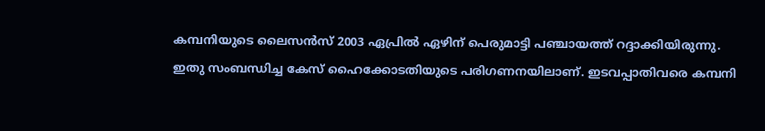കമ്പനിയുടെ ലൈസന്‍സ് 2003 ഏപ്രില്‍ ഏഴിന് പെരുമാട്ടി പഞ്ചായത്ത് റദ്ദാക്കിയിരുന്നു. ഇതു സംബന്ധിച്ച കേസ് ഹൈക്കോടതിയുടെ പരിഗണനയിലാണ്. ഇടവപ്പാതിവരെ കമ്പനി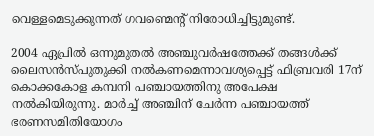വെള്ളമെടുക്കുന്നത് ഗവണ്മെന്റ് നിരോധിച്ചിട്ടുമുണ്ട്.

2004 ഏപ്രില്‍ ഒന്നുമുതല്‍ അഞ്ചുവര്‍ഷത്തേക്ക് തങ്ങള്‍ക്ക് ലൈസന്‍സ്പുതുക്കി നല്‍കണമെന്നാവശ്യപ്പെട്ട് ഫിബ്രവരി 17ന് കൊക്കകോള കമ്പനി പഞ്ചായത്തിനു അപേക്ഷ നല്‍കിയിരുന്നു. മാര്‍ച്ച് അഞ്ചിന് ചേര്‍ന്ന പഞ്ചായത്ത് ഭരണസമിതിയോഗം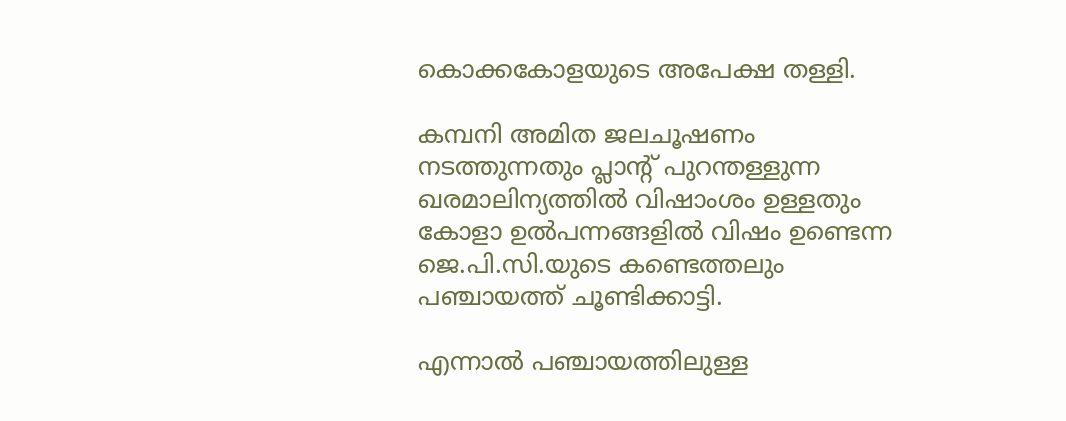കൊക്കകോളയുടെ അപേക്ഷ തള്ളി.

കമ്പനി അമിത ജലചൂഷണം നടത്തുന്നതും പ്ലാന്റ് പുറന്തള്ളുന്ന ഖരമാലിന്യത്തില്‍ വിഷാംശം ഉള്ളതും കോളാ ഉല്‍പന്നങ്ങളില്‍ വിഷം ഉണ്ടെന്ന ജെ.പി.സി.യുടെ കണ്ടെത്തലും പഞ്ചായത്ത് ചൂണ്ടിക്കാട്ടി.

എന്നാല്‍ പഞ്ചായത്തിലുള്ള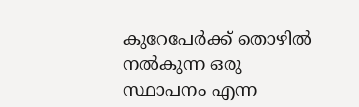കുറേപേര്‍ക്ക് തൊഴില്‍ നല്‍കുന്ന ഒരു സ്ഥാപനം എന്ന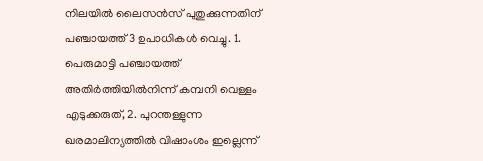നിലയില്‍ ലൈസന്‍സ് പുതുക്കുന്നതിന് പഞ്ചായത്ത് 3 ഉപാധികള്‍ വെച്ചു. 1. പെരുമാട്ടി പഞ്ചായത്ത് അതിര്‍ത്തിയില്‍നിന്ന് കമ്പനി വെള്ളം എടുക്കരുത്, 2. പുറന്തള്ളുന്ന ഖരമാലിന്യത്തില്‍ വിഷാംശം ഇല്ലെന്ന്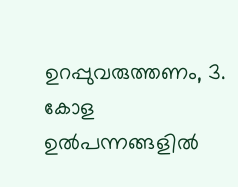ഉറപ്പുവരുത്തണം, 3. കോള ഉല്‍പന്നങ്ങളില്‍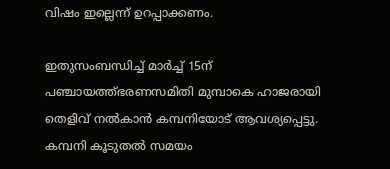വിഷം ഇല്ലെന്ന് ഉറപ്പാക്കണം.

ഇതുസംബന്ധിച്ച് മാര്‍ച്ച് 15ന് പഞ്ചായത്ത്ഭരണസമിതി മുമ്പാകെ ഹാജരായി തെളിവ് നല്‍കാന്‍ കമ്പനിയോട് ആവശ്യപ്പെട്ടു. കമ്പനി കൂടുതല്‍ സമയം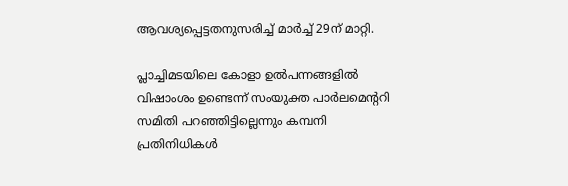ആവശ്യപ്പെട്ടതനുസരിച്ച് മാര്‍ച്ച് 29ന് മാറ്റി.

പ്ലാച്ചിമടയിലെ കോളാ ഉല്‍പന്നങ്ങളില്‍ വിഷാംശം ഉണ്ടെന്ന് സംയുക്ത പാര്‍ലമെന്ററി സമിതി പറഞ്ഞിട്ടില്ലെന്നും കമ്പനി പ്രതിനിധികള്‍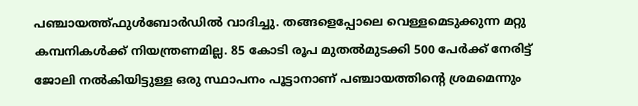പഞ്ചായത്ത്ഫുള്‍ബോര്‍ഡില്‍ വാദിച്ചു. തങ്ങളെപ്പോലെ വെള്ളമെടുക്കുന്ന മറ്റു കമ്പനികള്‍ക്ക് നിയന്ത്രണമില്ല. 85 കോടി രൂപ മുതല്‍മുടക്കി 500 പേര്‍ക്ക് നേരിട്ട് ജോലി നല്‍കിയിട്ടുള്ള ഒരു സ്ഥാപനം പൂട്ടാനാണ് പഞ്ചായത്തിന്റെ ശ്രമമെന്നും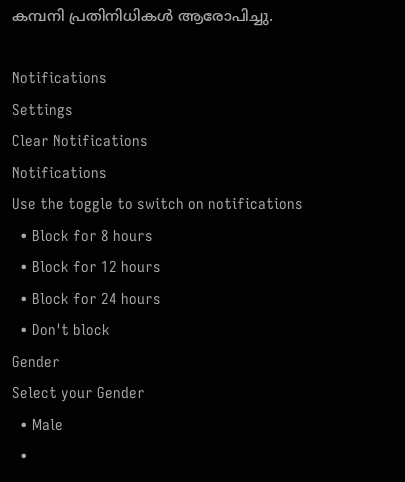കമ്പനി പ്രതിനിധികള്‍ ആരോപിച്ചു.

Notifications
Settings
Clear Notifications
Notifications
Use the toggle to switch on notifications
  • Block for 8 hours
  • Block for 12 hours
  • Block for 24 hours
  • Don't block
Gender
Select your Gender
  • Male
  •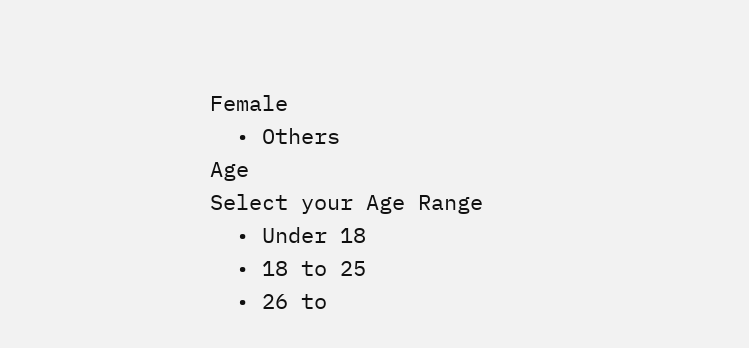Female
  • Others
Age
Select your Age Range
  • Under 18
  • 18 to 25
  • 26 to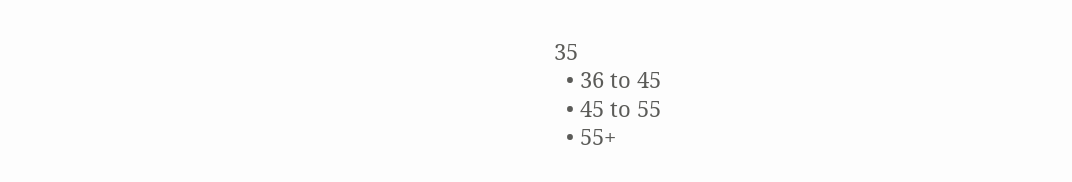35
  • 36 to 45
  • 45 to 55
  • 55+